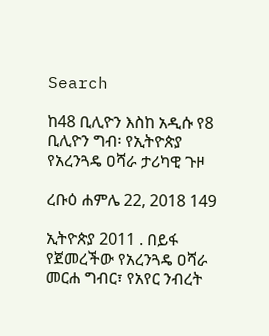Search

ከ48 ቢሊዮን እስከ አዲሱ የ8 ቢሊዮን ግብ፡ የኢትዮጵያ የአረንጓዴ ዐሻራ ታሪካዊ ጉዞ

ረቡዕ ሐምሌ 22, 2018 149

ኢትዮጵያ 2011 . በይፋ የጀመረችው የአረንጓዴ ዐሻራ መርሐ ግብር፣ የአየር ንብረት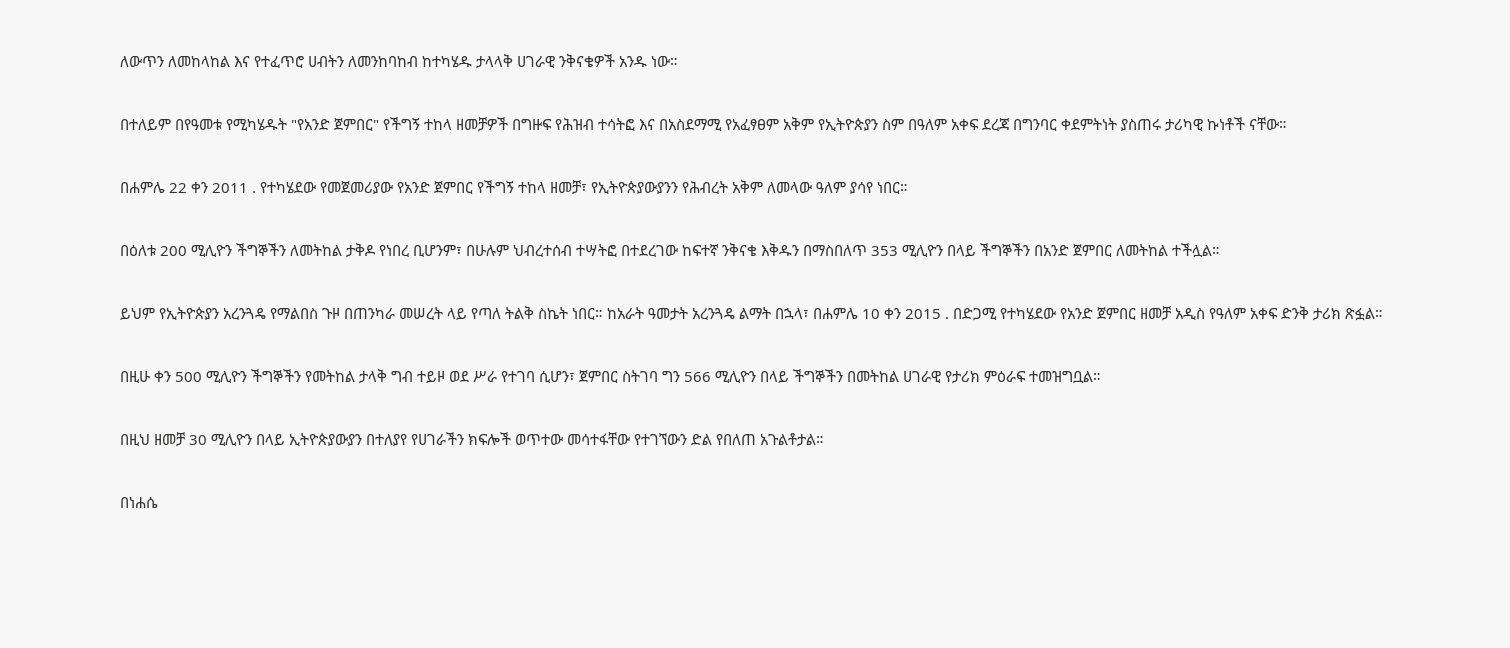ለውጥን ለመከላከል እና የተፈጥሮ ሀብትን ለመንከባከብ ከተካሄዱ ታላላቅ ሀገራዊ ንቅናቄዎች አንዱ ነው።

በተለይም በየዓመቱ የሚካሄዱት "የአንድ ጀምበር" የችግኝ ተከላ ዘመቻዎች በግዙፍ የሕዝብ ተሳትፎ እና በአስደማሚ የአፈፃፀም አቅም የኢትዮጵያን ስም በዓለም አቀፍ ደረጃ በግንባር ቀደምትነት ያስጠሩ ታሪካዊ ኩነቶች ናቸው።

በሐምሌ 22 ቀን 2011 . የተካሄደው የመጀመሪያው የአንድ ጀምበር የችግኝ ተከላ ዘመቻ፣ የኢትዮጵያውያንን የሕብረት አቅም ለመላው ዓለም ያሳየ ነበር።

በዕለቱ 200 ሚሊዮን ችግኞችን ለመትከል ታቅዶ የነበረ ቢሆንም፣ በሁሉም ህብረተሰብ ተሣትፎ በተደረገው ከፍተኛ ንቅናቄ እቅዱን በማስበለጥ 353 ሚሊዮን በላይ ችግኞችን በአንድ ጀምበር ለመትከል ተችሏል።

ይህም የኢትዮጵያን አረንጓዴ የማልበስ ጉዞ በጠንካራ መሠረት ላይ የጣለ ትልቅ ስኬት ነበር። ከአራት ዓመታት አረንጓዴ ልማት በኋላ፣ በሐምሌ 10 ቀን 2015 . በድጋሚ የተካሄደው የአንድ ጀምበር ዘመቻ አዲስ የዓለም አቀፍ ድንቅ ታሪክ ጽፏል።

በዚሁ ቀን 500 ሚሊዮን ችግኞችን የመትከል ታላቅ ግብ ተይዞ ወደ ሥራ የተገባ ሲሆን፣ ጀምበር ስትገባ ግን 566 ሚሊዮን በላይ ችግኞችን በመትከል ሀገራዊ የታሪክ ምዕራፍ ተመዝግቧል።

በዚህ ዘመቻ 30 ሚሊዮን በላይ ኢትዮጵያውያን በተለያየ የሀገራችን ክፍሎች ወጥተው መሳተፋቸው የተገኘውን ድል የበለጠ አጉልቶታል።

በነሐሴ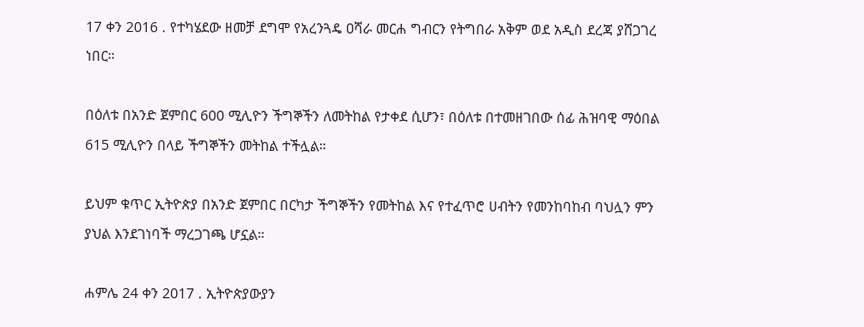17 ቀን 2016 . የተካሄደው ዘመቻ ደግሞ የአረንጓዴ ዐሻራ መርሐ ግብርን የትግበራ አቅም ወደ አዲስ ደረጃ ያሸጋገረ ነበር።

በዕለቱ በአንድ ጀምበር 600 ሚሊዮን ችግኞችን ለመትከል የታቀደ ሲሆን፣ በዕለቱ በተመዘገበው ሰፊ ሕዝባዊ ማዕበል 615 ሚሊዮን በላይ ችግኞችን መትከል ተችሏል።

ይህም ቁጥር ኢትዮጵያ በአንድ ጀምበር በርካታ ችግኞችን የመትከል እና የተፈጥሮ ሀብትን የመንከባከብ ባህሏን ምን ያህል እንደገነባች ማረጋገጫ ሆኗል።

ሐምሌ 24 ቀን 2017 . ኢትዮጵያውያን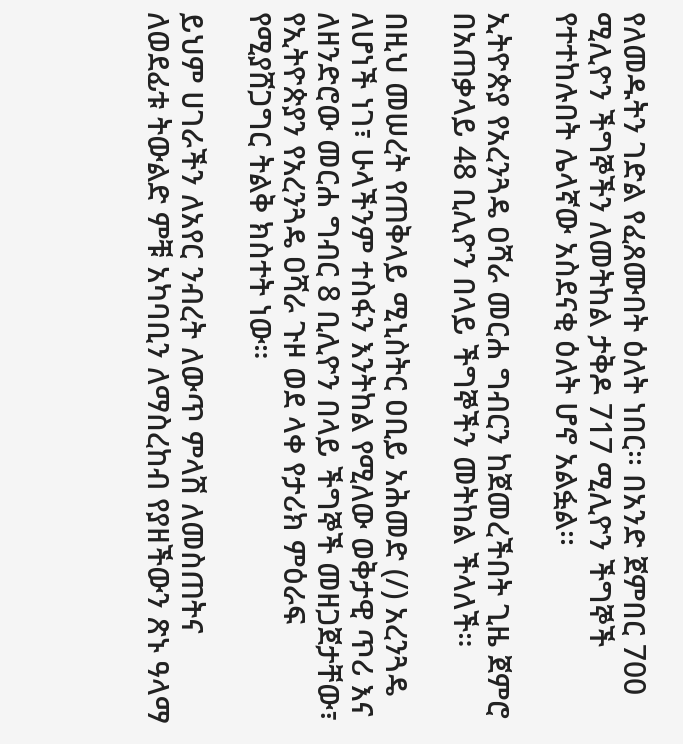የለመዱትን ገድል የፈጸሙበት ዕለት ነበር፡፡ በአንድ ጀምበር 700 ሚሊዮን ችግኞችን ለመትከል ታቅዶ 717 ሚሊዮን ችግኞች የተተከሉበት ሌላኛው አስደናቂ ዕለት ሆኖ አልፏል፡፡

ኢትዮጵያ የአረንጓዴ ዐሻራ መርሐ ግብርን ከጀመረችበት ጊዜ ጀምሮ በአጠቃላይ 48 ቢሊዮን በላይ ችግኞችን መትከል ችላለች።

በዚህ መሠረት የጠቅላይ ሚኒስትር ዐቢይ አሕመድ (/) አረንጓዴ ለሆነች ነገ፣ ሁላችንም ተስፋን እንትከል የሚለው ወቅታዊ ጥሪ እና ለዘንድሮው መርሐ ግብር 8 ቢሊዮን በላይ ችግኞች መዘጋጀታቸው፣ የኢትዮጵያን የአረንጓዴ ዐሻራ ጉዞ ወደ ላቀ የታሪክ ምዕራፍ የሚያሸጋግር ትልቅ ክስተት ነው።

ይህም ሀገራችን ለአየር ንብረት ለውጥ ምላሽ ለመስጠትና ለወደፊቱ ትውልድ ምቹ አካባቢን ለማስረከብ የያዘችውን ጽኑ ዓላማ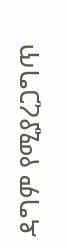ዳግም የሚያረጋግጥ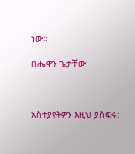ነው።

በሔዋን ጌታቸው



አስተያየትዎን እዚህ ያስፍሩ: